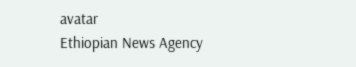avatar
Ethiopian News Agency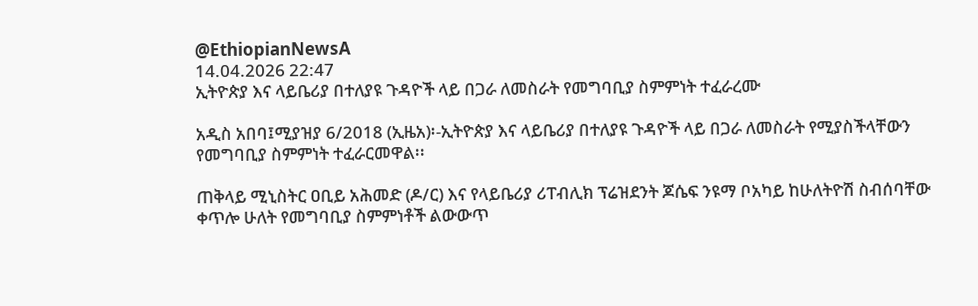@EthiopianNewsA
14.04.2026 22:47
ኢትዮጵያ እና ላይቤሪያ በተለያዩ ጉዳዮች ላይ በጋራ ለመስራት የመግባቢያ ስምምነት ተፈራረሙ

አዲስ አበባ፤ሚያዝያ 6/2018 (ኢዜአ)፡-ኢትዮጵያ እና ላይቤሪያ በተለያዩ ጉዳዮች ላይ በጋራ ለመስራት የሚያስችላቸውን የመግባቢያ ስምምነት ተፈራርመዋል፡፡

ጠቅላይ ሚኒስትር ዐቢይ አሕመድ (ዶ/ር) እና የላይቤሪያ ሪፐብሊክ ፕሬዝደንት ጆሴፍ ንዩማ ቦአካይ ከሁለትዮሽ ስብሰባቸው ቀጥሎ ሁለት የመግባቢያ ስምምነቶች ልውውጥ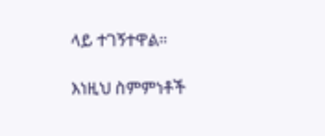ላይ ተገኝተዋል።

እነዚህ ስምምነቶች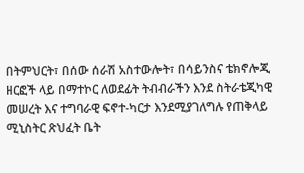በትምህርት፣ በሰው ሰራሽ አስተውሎት፣ በሳይንስና ቴክኖሎጂ ዘርፎች ላይ በማተኮር ለወደፊት ትብብራችን እንደ ስትራቴጂካዊ መሠረት እና ተግባራዊ ፍኖተ-ካርታ እንደሚያገለግሉ የጠቅላይ ሚኒስትር ጽህፈት ቤት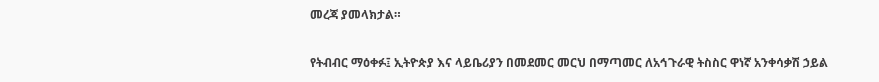መረጃ ያመላክታል።

የትብብር ማዕቀፉ፤ ኢትዮጵያ እና ላይቤሪያን በመደመር መርህ በማጣመር ለአኅጉራዊ ትስስር ዋነኛ አንቀሳቃሽ ኃይል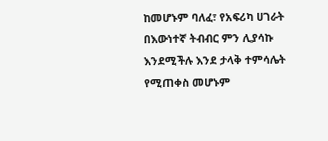ከመሆኑም ባለፈ፣ የአፍሪካ ሀገራት በእውነተኛ ትብብር ምን ሊያሳኩ እንደሚችሉ እንደ ታላቅ ተምሳሌት የሚጠቀስ መሆኑም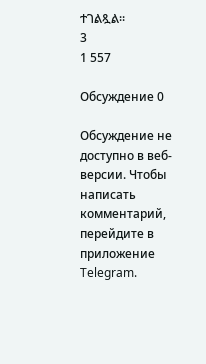ተገልጿል።
3
1 557

Обсуждение 0

Обсуждение не доступно в веб-версии. Чтобы написать комментарий, перейдите в приложение Telegram.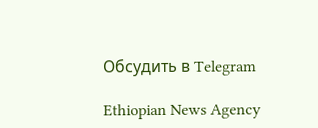Обсудить в Telegram

Ethiopian News Agency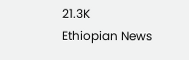21.3K
Ethiopian News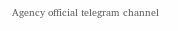Agency official telegram channel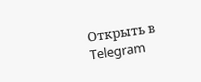Открыть в Telegram